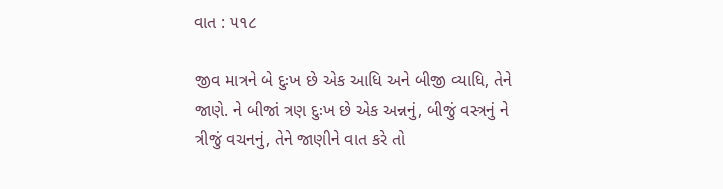વાત : ૫૧૮

જીવ માત્રને બે દુઃખ છે એક આધિ અને બીજી વ્યાધિ, તેને જાણે. ને બીજાં ત્રણ દુઃખ છે એક અન્નનું, બીજું વસ્ત્રનું ને ત્રીજું વચનનું, તેને જાણીને વાત કરે તો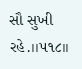સૌ સુખી રહે.।।૫૧૮।।